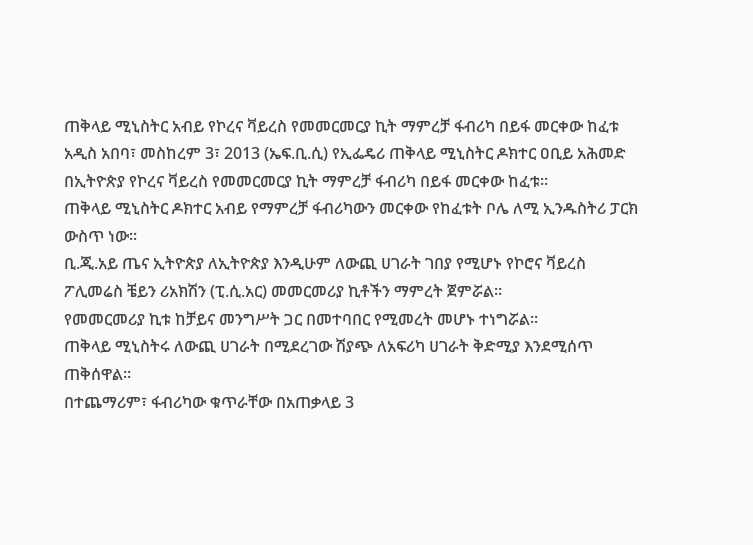ጠቅላይ ሚኒስትር አብይ የኮረና ቫይረስ የመመርመርያ ኪት ማምረቻ ፋብሪካ በይፋ መርቀው ከፈቱ
አዲስ አበባ፣ መስከረም 3፣ 2013 (ኤፍ.ቢ.ሲ) የኢፌዴሪ ጠቅላይ ሚኒስትር ዶክተር ዐቢይ አሕመድ በኢትዮጵያ የኮረና ቫይረስ የመመርመርያ ኪት ማምረቻ ፋብሪካ በይፋ መርቀው ከፈቱ፡፡
ጠቅላይ ሚኒስትር ዶክተር አብይ የማምረቻ ፋብሪካውን መርቀው የከፈቱት ቦሌ ለሚ ኢንዱስትሪ ፓርክ ውስጥ ነው፡፡
ቢ.ጂ.አይ ጤና ኢትዮጵያ ለኢትዮጵያ እንዲሁም ለውጪ ሀገራት ገበያ የሚሆኑ የኮሮና ቫይረስ ፖሊመሬስ ቼይን ሪአክሽን (ፒ.ሲ.አር) መመርመሪያ ኪቶችን ማምረት ጀምሯል።
የመመርመሪያ ኪቱ ከቻይና መንግሥት ጋር በመተባበር የሚመረት መሆኑ ተነግሯል፡፡
ጠቅላይ ሚኒስትሩ ለውጪ ሀገራት በሚደረገው ሽያጭ ለአፍሪካ ሀገራት ቅድሚያ እንደሚሰጥ ጠቅሰዋል።
በተጨማሪም፣ ፋብሪካው ቁጥራቸው በአጠቃላይ 3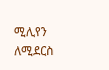ሚሊየን ለሚደርስ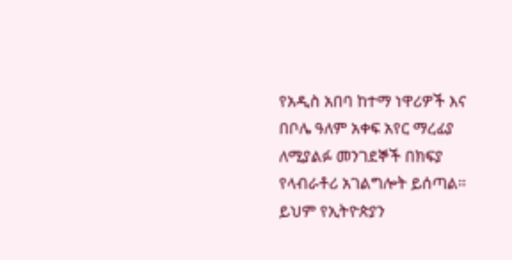የአዲስ አበባ ከተማ ነዋሪዎች እና በቦሌ ዓለም አቀፍ አየር ማረፊያ ለሚያልፉ መንገደኞች በክፍያ የላብራቶሪ አገልግሎት ይሰጣል።
ይህም የኢትዮጵያን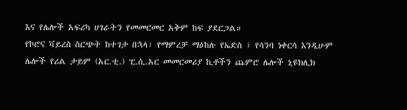እና የሌሎች አፍሪካ ሀገራትን የመመርመር አቅም ከፍ ያደርጋል።
የኮሮና ቫይረስ ስርጭት ከተገታ በኋላ፣ የማምረቻ ማዕከሉ የኤድስ ፣ የሳንባ ነቀርሳ እንዲሁም ሌሎች የሪል ታይም (አር.ቲ.) ፒ.ሲ.አር መመርመሪያ ኪቶችን ጨምሮ ሌሎች ኒዩክሊክ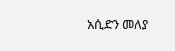አሲድን መለያ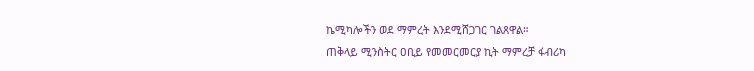ኬሚካሎችን ወደ ማምረት እንደሚሸጋገር ገልጸዋል።
ጠቅላይ ሚንስትር ዐቢይ የመመርመርያ ኪት ማምረቻ ፋብሪካ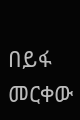በይፋ መርቀው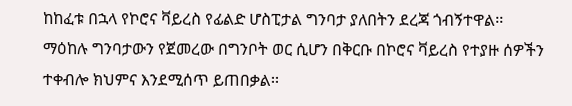ከከፈቱ በኋላ የኮሮና ቫይረስ የፊልድ ሆስፒታል ግንባታ ያለበትን ደረጃ ጎብኝተዋል፡፡
ማዕከሉ ግንባታውን የጀመረው በግንቦት ወር ሲሆን በቅርቡ በኮሮና ቫይረስ የተያዙ ሰዎችን ተቀብሎ ክህምና እንደሚሰጥ ይጠበቃል፡፡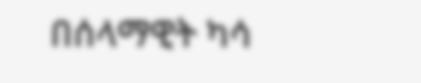በሰላማዊት ካሳ